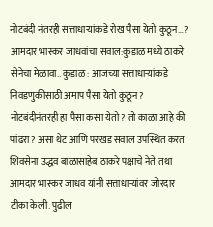नोटबंदी नंतरही सत्ताधाऱ्यांकडे रोख पैसा येतो कुठून…?
आमदार भास्कर जाधवांचा सवाल:कुडाळ मध्ये ठाकरे सेनेचा मेळावा.. कुडाळ : आजच्या सत्ताधाऱ्यांकडे निवडणुकीसाठी अमाप पैसा येतो कुठून? नोटबंदीनंतरही हा पैसा कसा येतो? तो काळा आहे की पांढरा? असा थेट आणि परखड सवाल उपस्थित करत शिवसेना उद्धव बाळासाहेब ठाकरे पक्षाचे नेते तथा आमदार भास्कर जाधव यांनी सत्ताधाऱ्यांवर जोरदार टीका केली. पुढील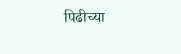पिढीच्या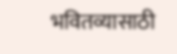भवितव्यासाठी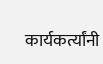कार्यकर्त्यांनी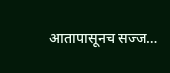आतापासूनच सज्ज…